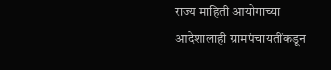राज्य माहिती आयोगाच्या आदेशालाही ग्रामपंचायतींकडून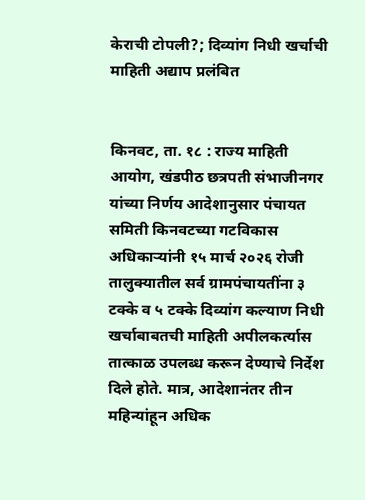केराची टोपली?; दिव्यांग निधी खर्चाची माहिती अद्याप प्रलंबित


किनवट, ता. १८ : राज्य माहिती आयोग, खंडपीठ छत्रपती संभाजीनगर यांच्या निर्णय आदेशानुसार पंचायत समिती किनवटच्या गटविकास अधिकाऱ्यांनी १५ मार्च २०२६ रोजी तालुक्यातील सर्व ग्रामपंचायतींना ३ टक्के व ५ टक्के दिव्यांग कल्याण निधी खर्चाबाबतची माहिती अपीलकर्त्यास तात्काळ उपलब्ध करून देण्याचे निर्देश दिले होते. मात्र, आदेशानंतर तीन महिन्यांहून अधिक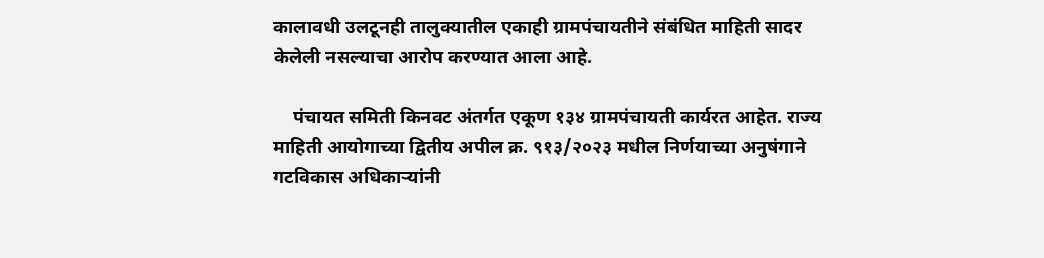कालावधी उलटूनही तालुक्यातील एकाही ग्रामपंचायतीने संबंधित माहिती सादर केलेली नसल्याचा आरोप करण्यात आला आहे.

    पंचायत समिती किनवट अंतर्गत एकूण १३४ ग्रामपंचायती कार्यरत आहेत. राज्य माहिती आयोगाच्या द्वितीय अपील क्र. ९१३/२०२३ मधील निर्णयाच्या अनुषंगाने गटविकास अधिकाऱ्यांनी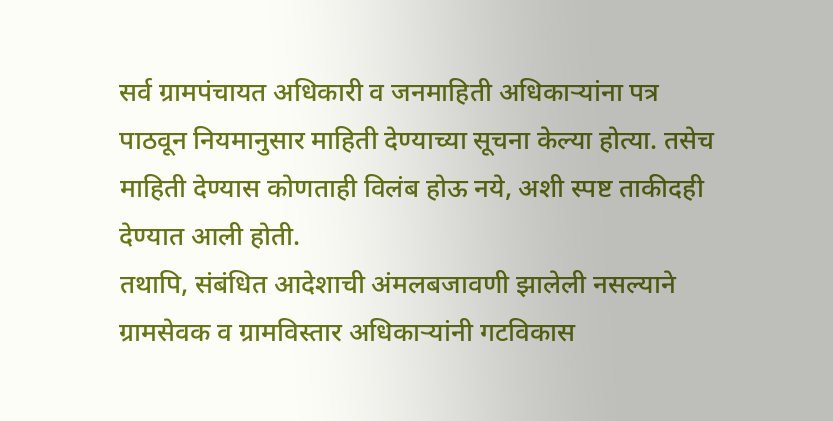सर्व ग्रामपंचायत अधिकारी व जनमाहिती अधिकाऱ्यांना पत्र पाठवून नियमानुसार माहिती देण्याच्या सूचना केल्या होत्या. तसेच माहिती देण्यास कोणताही विलंब होऊ नये, अशी स्पष्ट ताकीदही देण्यात आली होती.
तथापि, संबंधित आदेशाची अंमलबजावणी झालेली नसल्याने ग्रामसेवक व ग्रामविस्तार अधिकाऱ्यांनी गटविकास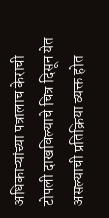अधिकाऱ्यांच्या पत्रालाच केराची टोपली दाखविल्याचे चित्र दिसून येत असल्याची प्रतिक्रिया व्यक्त होत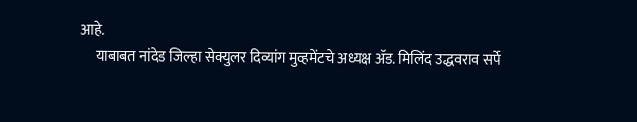आहे.
     याबाबत नांदेड जिल्हा सेक्युलर दिव्यांग मुव्हमेंटचे अध्यक्ष ॲड. मिलिंद उद्धवराव सर्पे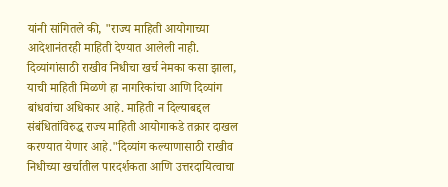यांनी सांगितले की, "राज्य माहिती आयोगाच्या आदेशानंतरही माहिती देण्यात आलेली नाही. दिव्यांगांसाठी राखीव निधीचा खर्च नेमका कसा झाला, याची माहिती मिळणे हा नागरिकांचा आणि दिव्यांग बांधवांचा अधिकार आहे. माहिती न दिल्याबद्दल संबंधितांविरुद्ध राज्य माहिती आयोगाकडे तक्रार दाखल करण्यात येणार आहे."दिव्यांग कल्याणासाठी राखीव निधीच्या खर्चातील पारदर्शकता आणि उत्तरदायित्वाचा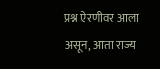प्रश्न ऐरणीवर आला असून, आता राज्य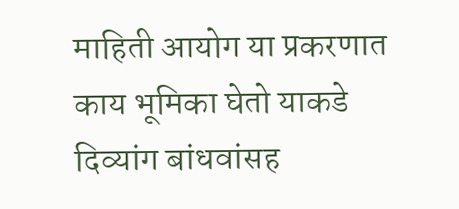माहिती आयोग या प्रकरणात काय भूमिका घेतो याकडे दिव्यांग बांधवांसह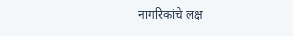नागरिकांचे लक्ष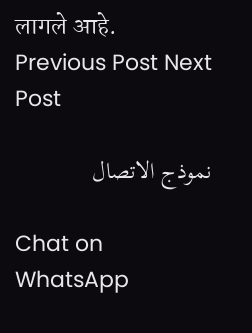लागले आहे.
Previous Post Next Post

نموذج الاتصال

Chat on WhatsApp